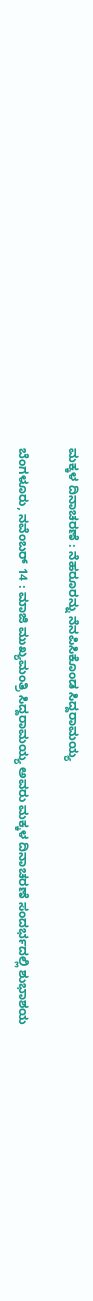ಮಕ್ಕಳ ದಿನಾಚರಣೆ : ನೆಹರೂರನ್ನು ನೆನಪಿಸಿಕೊಂಡ ಸಿದ್ದರಾಮಯ್ಯ

ಬೆಂಗಳೂರು, ನವೆಂಬರ್ 14 : ಮಾಜಿ ಮುಖ್ಯಮಂತ್ರಿ ಸಿದ್ದರಾಮಯ್ಯ ಅವರು ಮಕ್ಕಳ ದಿನಾಚರಣೆ ಸಂದರ್ಭದಲ್ಲಿ ಶುಭಾಶಯ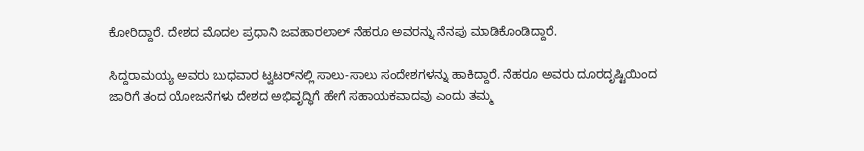ಕೋರಿದ್ದಾರೆ. ದೇಶದ ಮೊದಲ ಪ್ರಧಾನಿ ಜವಹಾರಲಾಲ್ ನೆಹರೂ ಅವರನ್ನು ನೆನಪು ಮಾಡಿಕೊಂಡಿದ್ದಾರೆ.

ಸಿದ್ದರಾಮಯ್ಯ ಅವರು ಬುಧವಾರ ಟ್ವಟರ್‌ನಲ್ಲಿ ಸಾಲು-ಸಾಲು ಸಂದೇಶಗಳನ್ನು ಹಾಕಿದ್ದಾರೆ. ನೆಹರೂ ಅವರು ದೂರದೃಷ್ಟಿಯಿಂದ ಜಾರಿಗೆ ತಂದ ಯೋಜನೆಗಳು ದೇಶದ ಅಭಿವೃದ್ಧಿಗೆ ಹೇಗೆ ಸಹಾಯಕವಾದವು ಎಂದು ತಮ್ಮ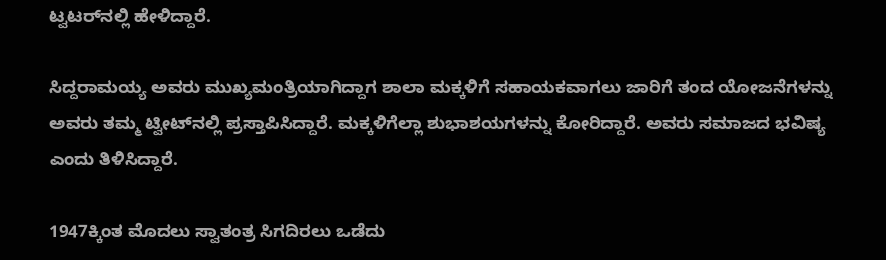ಟ್ವಟರ್‌ನಲ್ಲಿ ಹೇಳಿದ್ದಾರೆ.

ಸಿದ್ದರಾಮಯ್ಯ ಅವರು ಮುಖ್ಯಮಂತ್ರಿಯಾಗಿದ್ದಾಗ ಶಾಲಾ ಮಕ್ಕಳಿಗೆ ಸಹಾಯಕವಾಗಲು ಜಾರಿಗೆ ತಂದ ಯೋಜನೆಗಳನ್ನು ಅವರು ತಮ್ಮ ಟ್ವೀಟ್‌ನಲ್ಲಿ ಪ್ರಸ್ತಾಪಿಸಿದ್ದಾರೆ. ಮಕ್ಕಳಿಗೆಲ್ಲಾ ಶುಭಾಶಯಗಳನ್ನು ಕೋರಿದ್ದಾರೆ. ಅವರು ಸಮಾಜದ ಭವಿಷ್ಯ ಎಂದು ತಿಳಿಸಿದ್ದಾರೆ.

1947ಕ್ಕಿಂತ ಮೊದಲು ಸ್ವಾತಂತ್ರ ಸಿಗದಿರಲು ಒಡೆದು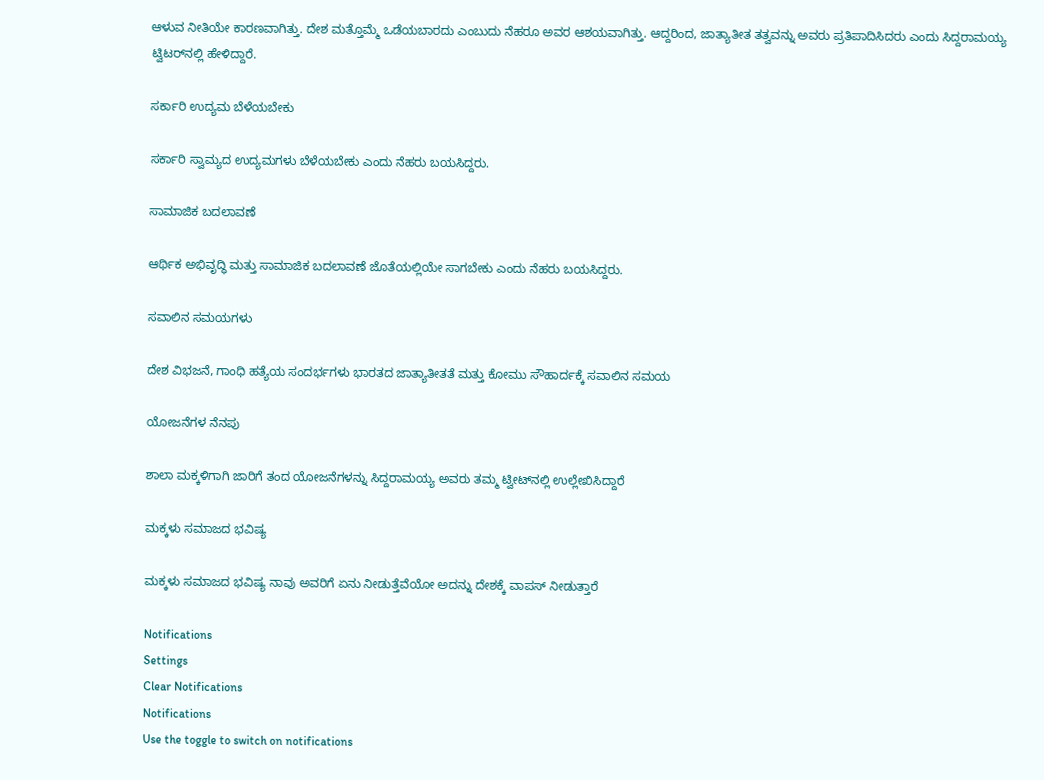ಆಳುವ ನೀತಿಯೇ ಕಾರಣವಾಗಿತ್ತು. ದೇಶ ಮತ್ತೊಮ್ಮೆ ಒಡೆಯಬಾರದು ಎಂಬುದು ನೆಹರೂ ಅವರ ಆಶಯವಾಗಿತ್ತು. ಆದ್ದರಿಂದ, ಜಾತ್ಯಾತೀತ ತತ್ವವನ್ನು ಅವರು ಪ್ರತಿಪಾದಿಸಿದರು ಎಂದು ಸಿದ್ದರಾಮಯ್ಯ ಟ್ವಿಟರ್‌ನಲ್ಲಿ ಹೇಳಿದ್ದಾರೆ.

ಸರ್ಕಾರಿ ಉದ್ಯಮ ಬೆಳೆಯಬೇಕು

ಸರ್ಕಾರಿ ಸ್ವಾಮ್ಯದ ಉದ್ಯಮಗಳು ಬೆಳೆಯಬೇಕು ಎಂದು ನೆಹರು ಬಯಸಿದ್ದರು.

ಸಾಮಾಜಿಕ ಬದಲಾವಣೆ

ಆರ್ಥಿಕ ಅಭಿವೃದ್ಧಿ ಮತ್ತು ಸಾಮಾಜಿಕ ಬದಲಾವಣೆ ಜೊತೆಯಲ್ಲಿಯೇ ಸಾಗಬೇಕು ಎಂದು ನೆಹರು ಬಯಸಿದ್ದರು.

ಸವಾಲಿನ ಸಮಯಗಳು

ದೇಶ ವಿಭಜನೆ, ಗಾಂಧಿ ಹತ್ಯೆಯ ಸಂದರ್ಭಗಳು ಭಾರತದ ಜಾತ್ಯಾತೀತತೆ ಮತ್ತು ಕೋಮು ಸೌಹಾರ್ದಕ್ಕೆ ಸವಾಲಿನ ಸಮಯ

ಯೋಜನೆಗಳ ನೆನಪು

ಶಾಲಾ ಮಕ್ಕಳಿಗಾಗಿ ಜಾರಿಗೆ ತಂದ ಯೋಜನೆಗಳನ್ನು ಸಿದ್ದರಾಮಯ್ಯ ಅವರು ತಮ್ಮ ಟ್ವೀಟ್‌ನಲ್ಲಿ ಉಲ್ಲೇಖಿಸಿದ್ದಾರೆ

ಮಕ್ಕಳು ಸಮಾಜದ ಭವಿಷ್ಯ

ಮಕ್ಕಳು ಸಮಾಜದ ಭವಿಷ್ಯ ನಾವು ಅವರಿಗೆ ಏನು ನೀಡುತ್ತೆವೆಯೋ ಅದನ್ನು ದೇಶಕ್ಕೆ ವಾಪಸ್ ನೀಡುತ್ತಾರೆ

Notifications
Settings
Clear Notifications
Notifications
Use the toggle to switch on notifications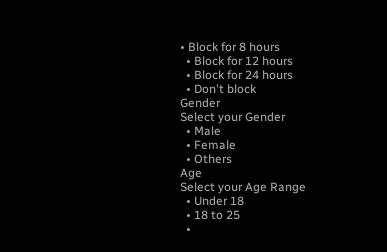• Block for 8 hours
  • Block for 12 hours
  • Block for 24 hours
  • Don't block
Gender
Select your Gender
  • Male
  • Female
  • Others
Age
Select your Age Range
  • Under 18
  • 18 to 25
  •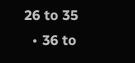26 to 35
  • 36 to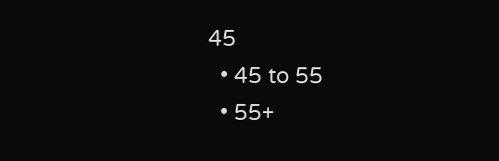45
  • 45 to 55
  • 55+